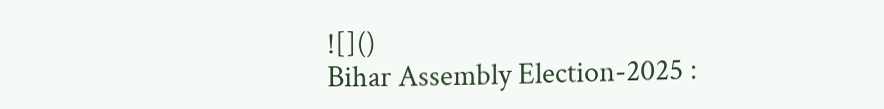![]()
Bihar Assembly Election-2025 :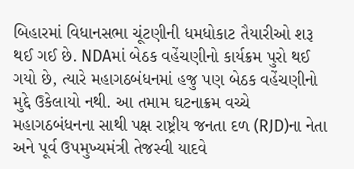બિહારમાં વિધાનસભા ચૂંટણીની ધમધોકાટ તૈયારીઓ શરૂ થઈ ગઈ છે. NDAમાં બેઠક વહેંચણીનો કાર્યક્રમ પુરો થઈ ગયો છે, ત્યારે મહાગઠબંધનમાં હજુ પણ બેઠક વહેંચણીનો મુદ્દે ઉકેલાયો નથી. આ તમામ ઘટનાક્રમ વચ્ચે મહાગઠબંધનના સાથી પક્ષ રાષ્ટ્રીય જનતા દળ (RJD)ના નેતા અને પૂર્વ ઉપમુખ્યમંત્રી તેજસ્વી યાદવે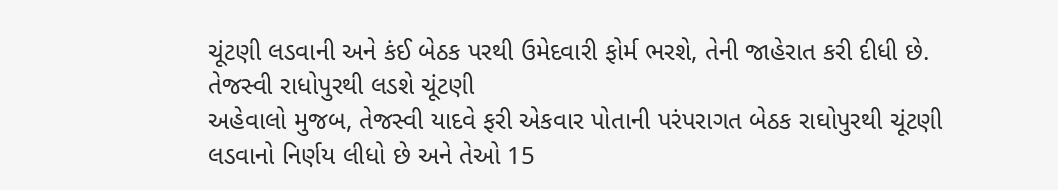ચૂંટણી લડવાની અને કંઈ બેઠક પરથી ઉમેદવારી ફોર્મ ભરશે, તેની જાહેરાત કરી દીધી છે.
તેજસ્વી રાધોપુરથી લડશે ચૂંટણી
અહેવાલો મુજબ, તેજસ્વી યાદવે ફરી એકવાર પોતાની પરંપરાગત બેઠક રાઘોપુરથી ચૂંટણી લડવાનો નિર્ણય લીધો છે અને તેઓ 15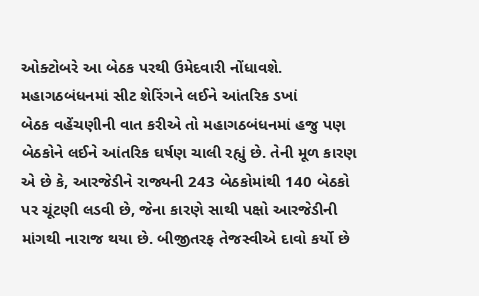ઓક્ટોબરે આ બેઠક પરથી ઉમેદવારી નોંધાવશે.
મહાગઠબંધનમાં સીટ શેરિંગને લઈને આંતરિક ડખાં
બેઠક વહેંચણીની વાત કરીએ તો મહાગઠબંધનમાં હજુ પણ બેઠકોને લઈને આંતરિક ઘર્ષણ ચાલી રહ્યું છે. તેની મૂળ કારણ એ છે કે, આરજેડીને રાજ્યની 243 બેઠકોમાંથી 140 બેઠકો પર ચૂંટણી લડવી છે, જેના કારણે સાથી પક્ષો આરજેડીની માંગથી નારાજ થયા છે. બીજીતરફ તેજસ્વીએ દાવો કર્યો છે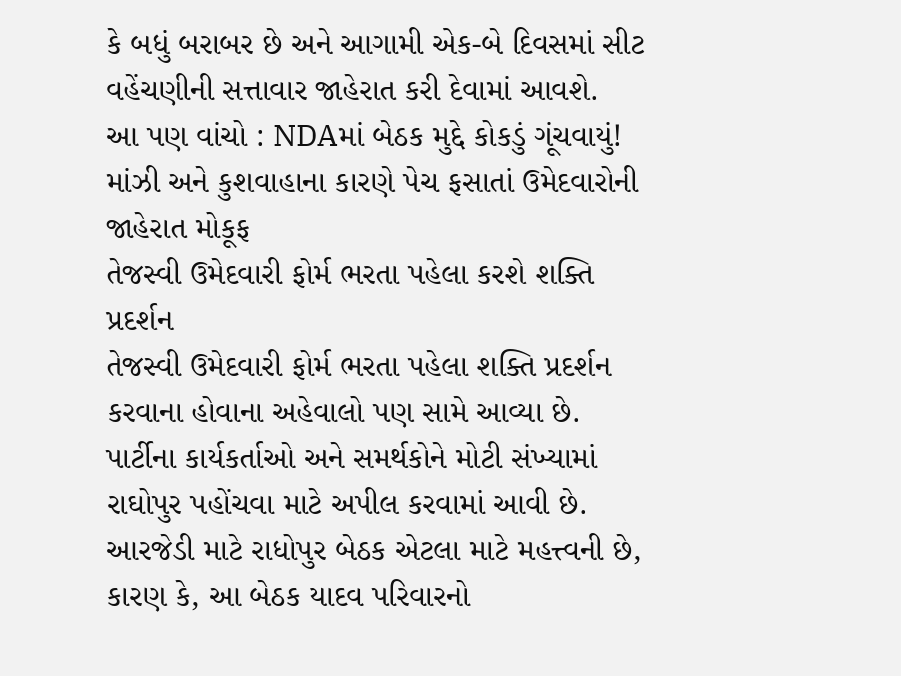કે બધું બરાબર છે અને આગામી એક-બે દિવસમાં સીટ વહેંચણીની સત્તાવાર જાહેરાત કરી દેવામાં આવશે.
આ પણ વાંચો : NDAમાં બેઠક મુદ્દે કોકડું ગૂંચવાયું! માંઝી અને કુશવાહાના કારણે પેચ ફસાતાં ઉમેદવારોની જાહેરાત મોકૂફ
તેજસ્વી ઉમેદવારી ફોર્મ ભરતા પહેલા કરશે શક્તિ પ્રદર્શન
તેજસ્વી ઉમેદવારી ફોર્મ ભરતા પહેલા શક્તિ પ્રદર્શન કરવાના હોવાના અહેવાલો પણ સામે આવ્યા છે. પાર્ટીના કાર્યકર્તાઓ અને સમર્થકોને મોટી સંખ્યામાં રાઘોપુર પહોંચવા માટે અપીલ કરવામાં આવી છે. આરજેડી માટે રાધોપુર બેઠક એટલા માટે મહત્ત્વની છે, કારણ કે, આ બેઠક યાદવ પરિવારનો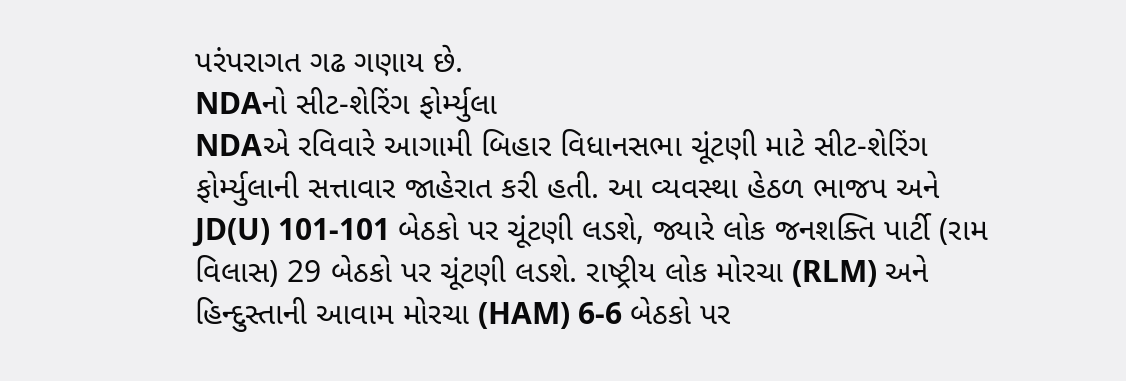પરંપરાગત ગઢ ગણાય છે.
NDAનો સીટ-શેરિંગ ફોર્મ્યુલા
NDAએ રવિવારે આગામી બિહાર વિધાનસભા ચૂંટણી માટે સીટ-શેરિંગ ફોર્મ્યુલાની સત્તાવાર જાહેરાત કરી હતી. આ વ્યવસ્થા હેઠળ ભાજપ અને JD(U) 101-101 બેઠકો પર ચૂંટણી લડશે, જ્યારે લોક જનશક્તિ પાર્ટી (રામ વિલાસ) 29 બેઠકો પર ચૂંટણી લડશે. રાષ્ટ્રીય લોક મોરચા (RLM) અને હિન્દુસ્તાની આવામ મોરચા (HAM) 6-6 બેઠકો પર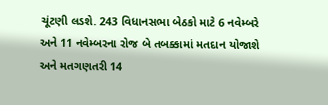ચૂંટણી લડશે. 243 વિધાનસભા બેઠકો માટે 6 નવેમ્બરે અને 11 નવેમ્બરના રોજ બે તબક્કામાં મતદાન યોજાશે અને મતગણતરી 14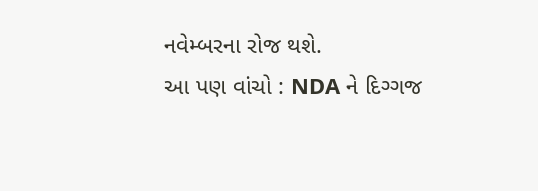નવેમ્બરના રોજ થશે.
આ પણ વાંચો : NDA ને દિગ્ગજ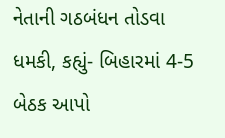નેતાની ગઠબંધન તોડવા ધમકી, કહ્યું- બિહારમાં 4-5 બેઠક આપો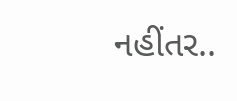નહીંતર..